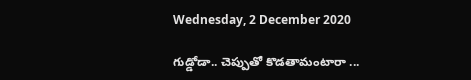Wednesday, 2 December 2020

గుడ్డోడా.. చెప్పుతో కొడతామంటారా ...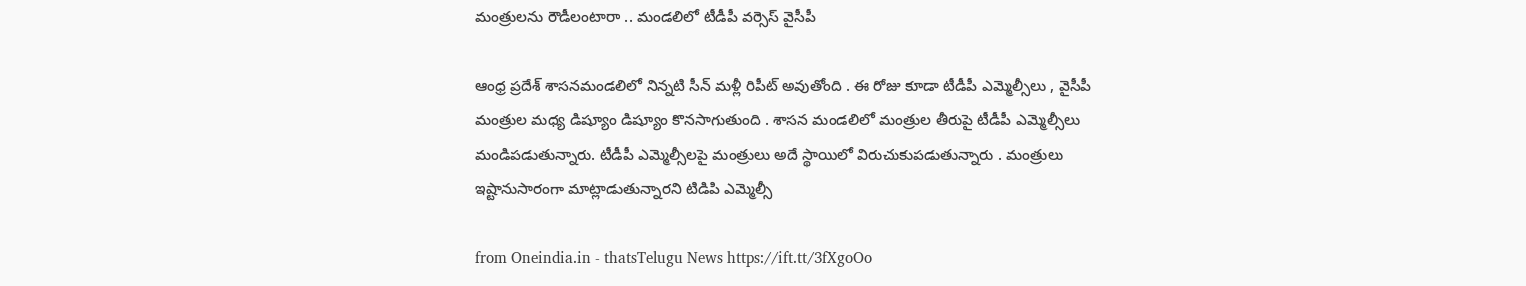మంత్రులను రౌడీలంటారా .. మండలిలో టీడీపీ వర్సెస్ వైసీపీ

ఆంధ్ర ప్రదేశ్ శాసనమండలిలో నిన్నటి సీన్ మళ్లీ రిపీట్ అవుతోంది . ఈ రోజు కూడా టీడీపీ ఎమ్మెల్సీలు , వైసీపీ మంత్రుల మధ్య డిష్యూం డిష్యూం కొనసాగుతుంది . శాసన మండలిలో మంత్రుల తీరుపై టీడీపీ ఎమ్మెల్సీలు మండిపడుతున్నారు. టీడీపీ ఎమ్మెల్సీలపై మంత్రులు అదే స్థాయిలో విరుచుకుపడుతున్నారు . మంత్రులు ఇష్టానుసారంగా మాట్లాడుతున్నారని టిడిపి ఎమ్మెల్సీ

from Oneindia.in - thatsTelugu News https://ift.tt/3fXgoOo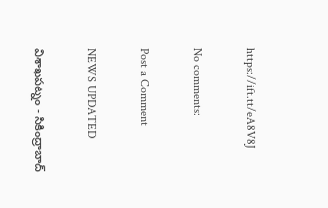https://ift.tt/eA8V8J

No comments:

Post a Comment

NEWS UPDATED

విశాఖపట్నం - సికింద్రాబాద్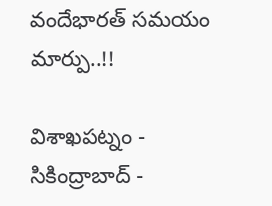వందేభారత్ సమయం మార్పు..!!

విశాఖపట్నం - సికింద్రాబాద్ -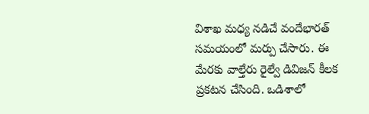విశాఖ మధ్య నడిచే వందేభారత్ సమయంలో మర్పు చేసారు. ఈ మేరకు వాల్తేరు రైల్వే డివిజన్ కీలక ప్రకటన చేసింది. ఒడిశాలో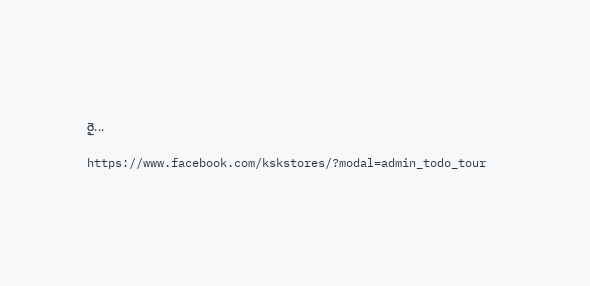రై...

https://www.facebook.com/kskstores/?modal=admin_todo_tour